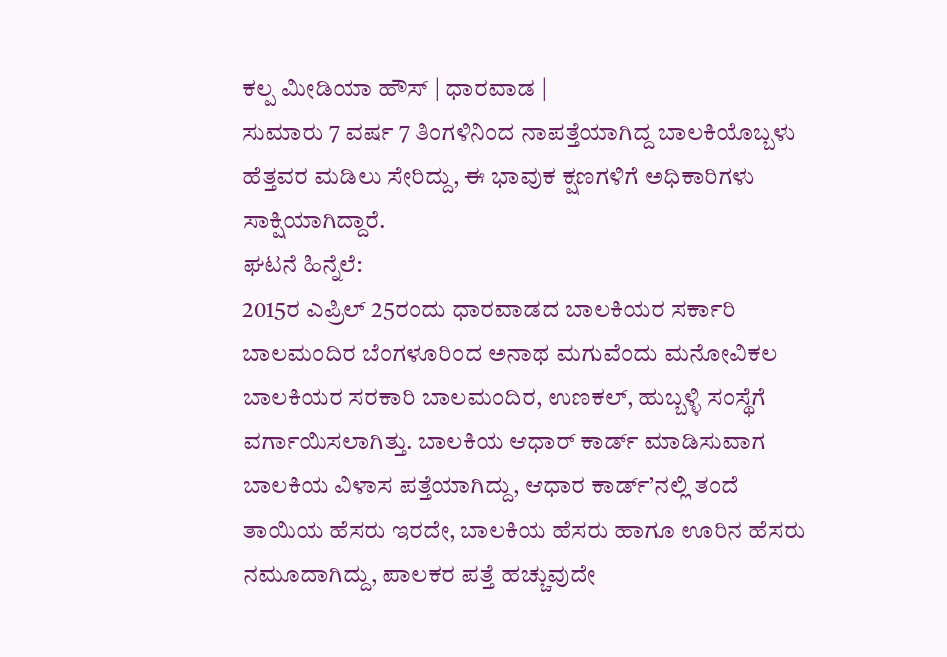ಕಲ್ಪ ಮೀಡಿಯಾ ಹೌಸ್ | ಧಾರವಾಡ |
ಸುಮಾರು 7 ವರ್ಷ 7 ತಿಂಗಳಿನಿಂದ ನಾಪತ್ತೆಯಾಗಿದ್ದ ಬಾಲಕಿಯೊಬ್ಬಳು ಹೆತ್ತವರ ಮಡಿಲು ಸೇರಿದ್ದು, ಈ ಭಾವುಕ ಕ್ಷಣಗಳಿಗೆ ಅಧಿಕಾರಿಗಳು ಸಾಕ್ಷಿಯಾಗಿದ್ದಾರೆ.
ಘಟನೆ ಹಿನ್ನೆಲೆ:
2015ರ ಎಪ್ರಿಲ್ 25ರಂದು ಧಾರವಾಡದ ಬಾಲಕಿಯರ ಸರ್ಕಾರಿ ಬಾಲಮಂದಿರ ಬೆಂಗಳೂರಿಂದ ಅನಾಥ ಮಗುವೆಂದು ಮನೋವಿಕಲ ಬಾಲಕಿಯರ ಸರಕಾರಿ ಬಾಲಮಂದಿರ, ಉಣಕಲ್, ಹುಬ್ಬಳ್ಳಿ ಸಂಸ್ಥೆಗೆ ವರ್ಗಾಯಿಸಲಾಗಿತ್ತು. ಬಾಲಕಿಯ ಆಧಾರ್ ಕಾರ್ಡ್ ಮಾಡಿಸುವಾಗ ಬಾಲಕಿಯ ವಿಳಾಸ ಪತ್ತೆಯಾಗಿದ್ದು, ಆಧಾರ ಕಾರ್ಡ್’ನಲ್ಲಿ ತಂದೆ ತಾಯಿಯ ಹೆಸರು ಇರದೇ, ಬಾಲಕಿಯ ಹೆಸರು ಹಾಗೂ ಊರಿನ ಹೆಸರು ನಮೂದಾಗಿದ್ದು, ಪಾಲಕರ ಪತ್ತೆ ಹಚ್ಚುವುದೇ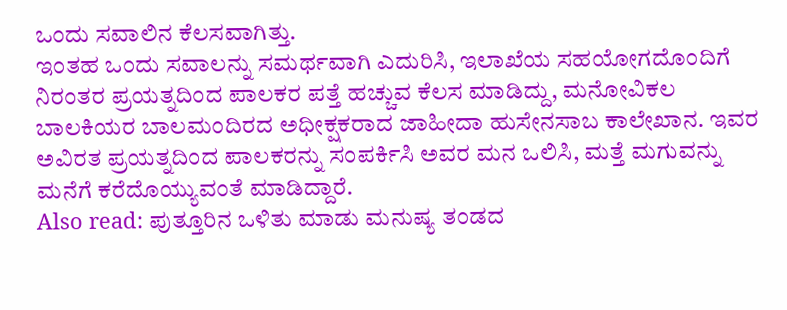ಒಂದು ಸವಾಲಿನ ಕೆಲಸವಾಗಿತ್ತು.
ಇಂತಹ ಒಂದು ಸವಾಲನ್ನು ಸಮರ್ಥವಾಗಿ ಎದುರಿಸಿ, ಇಲಾಖೆಯ ಸಹಯೋಗದೊಂದಿಗೆ ನಿರಂತರ ಪ್ರಯತ್ನದಿಂದ ಪಾಲಕರ ಪತ್ತೆ ಹಚ್ಚುವ ಕೆಲಸ ಮಾಡಿದ್ದು, ಮನೋವಿಕಲ ಬಾಲಕಿಯರ ಬಾಲಮಂದಿರದ ಅಧೀಕ್ಷಕರಾದ ಜಾಹೀದಾ ಹುಸೇನಸಾಬ ಕಾಲೇಖಾನ. ಇವರ ಅವಿರತ ಪ್ರಯತ್ನದಿಂದ ಪಾಲಕರನ್ನು ಸಂಪರ್ಕಿಸಿ ಅವರ ಮನ ಒಲಿಸಿ, ಮತ್ತೆ ಮಗುವನ್ನು ಮನೆಗೆ ಕರೆದೊಯ್ಯುವಂತೆ ಮಾಡಿದ್ದಾರೆ.
Also read: ಪುತ್ತೂರಿನ ಒಳಿತು ಮಾಡು ಮನುಷ್ಯ ತಂಡದ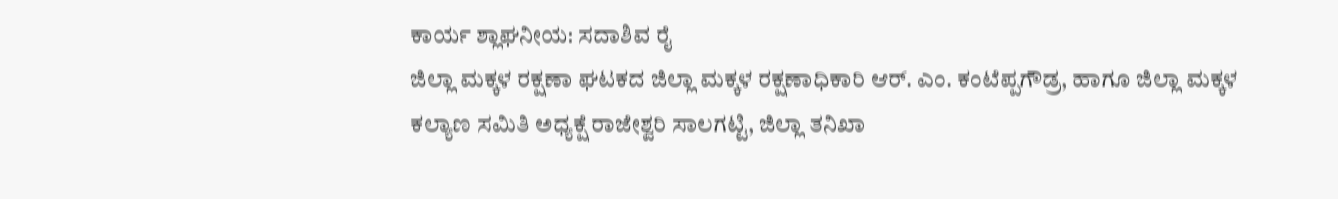ಕಾರ್ಯ ಶ್ಲಾಘನೀಯ: ಸದಾಶಿವ ರೈ
ಜಿಲ್ಲಾ ಮಕ್ಕಳ ರಕ್ಷಣಾ ಘಟಕದ ಜಿಲ್ಲಾ ಮಕ್ಕಳ ರಕ್ಷಣಾಧಿಕಾರಿ ಆರ್. ಎಂ. ಕಂಟೆಪ್ಪಗೌಡ್ರ, ಹಾಗೂ ಜಿಲ್ಲಾ ಮಕ್ಕಳ ಕಲ್ಯಾಣ ಸಮಿತಿ ಅಧ್ಯಕ್ಷೆ ರಾಜೇಶ್ವರಿ ಸಾಲಗಟ್ಟಿ, ಜಿಲ್ಲಾ ತನಿಖಾ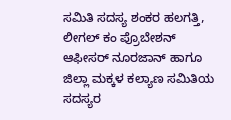ಸಮಿತಿ ಸದಸ್ಯ ಶಂಕರ ಹಲಗತ್ತಿ, ಲೀಗಲ್ ಕಂ ಪ್ರೊಬೇಶನ್ ಆಫೀಸರ್ ನೂರಜಾನ್ ಹಾಗೂ ಜಿಲ್ಲಾ ಮಕ್ಕಳ ಕಲ್ಯಾಣ ಸಮಿತಿಯ ಸದಸ್ಯರ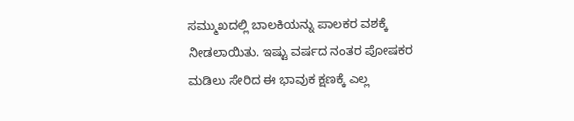ಸಮ್ಮುಖದಲ್ಲಿ ಬಾಲಕಿಯನ್ನು ಪಾಲಕರ ವಶಕ್ಕೆ ನೀಡಲಾಯಿತು. ಇಷ್ಟು ವರ್ಷದ ನಂತರ ಪೋಷಕರ ಮಡಿಲು ಸೇರಿದ ಈ ಭಾವುಕ ಕ್ಷಣಕ್ಕೆ ಎಲ್ಲ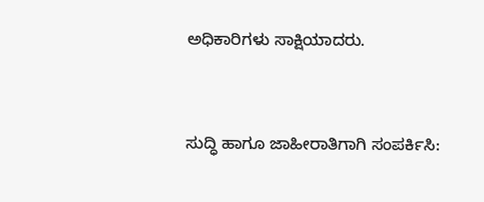ಅಧಿಕಾರಿಗಳು ಸಾಕ್ಷಿಯಾದರು.


ಸುದ್ಧಿ ಹಾಗೂ ಜಾಹೀರಾತಿಗಾಗಿ ಸಂಪರ್ಕಿಸಿ: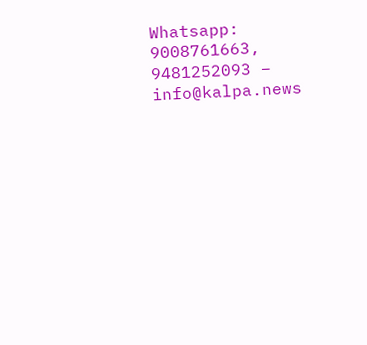Whatsapp: 9008761663, 9481252093 – info@kalpa.news